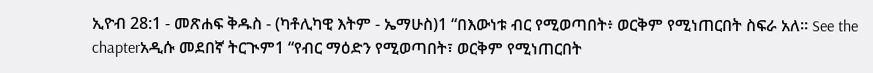ኢዮብ 28:1 - መጽሐፍ ቅዱስ - (ካቶሊካዊ እትም - ኤማሁስ)1 “በእውነቱ ብር የሚወጣበት፥ ወርቅም የሚነጠርበት ስፍራ አለ። See the chapterአዲሱ መደበኛ ትርጒም1 “የብር ማዕድን የሚወጣበት፣ ወርቅም የሚነጠርበት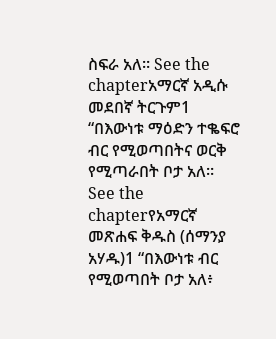ስፍራ አለ። See the chapterአማርኛ አዲሱ መደበኛ ትርጉም1 “በእውነቱ ማዕድን ተቈፍሮ ብር የሚወጣበትና ወርቅ የሚጣራበት ቦታ አለ። See the chapterየአማርኛ መጽሐፍ ቅዱስ (ሰማንያ አሃዱ)1 “በእውነቱ ብር የሚወጣበት ቦታ አለ፥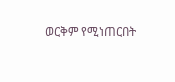ወርቅም የሚነጠርበት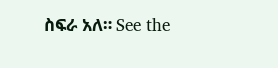ስፍራ አለ። See the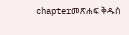chapterመጽሐፍ ቅዱስ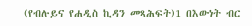(የብሉይና የሐዲስ ኪዳን መጻሕፍት)1 በእውነት ብር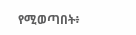የሚወጣበት፥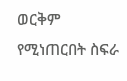ወርቅም የሚነጠርበት ስፍራ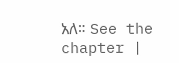አለ። See the chapter |